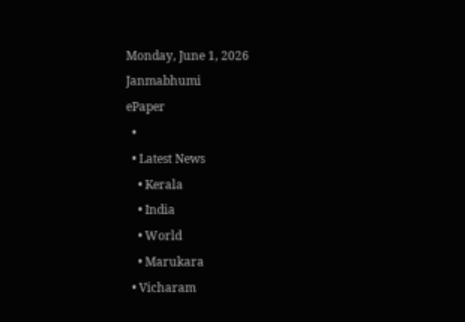Monday, June 1, 2026
Janmabhumi
ePaper
  •
  • Latest News
    • Kerala
    • India
    • World
    • Marukara
  • Vicharam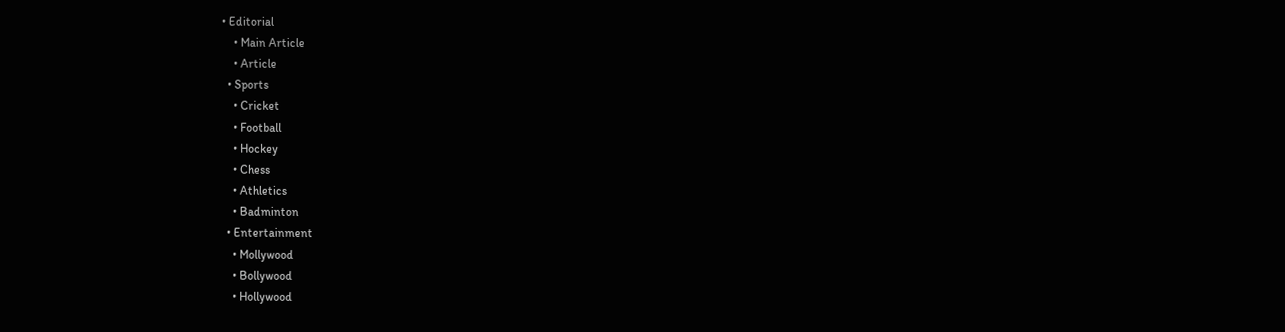• Editorial
    • Main Article
    • Article
  • Sports
    • Cricket
    • Football
    • Hockey
    • Chess
    • Athletics
    • Badminton
  • Entertainment
    • Mollywood
    • Bollywood
    • Hollywood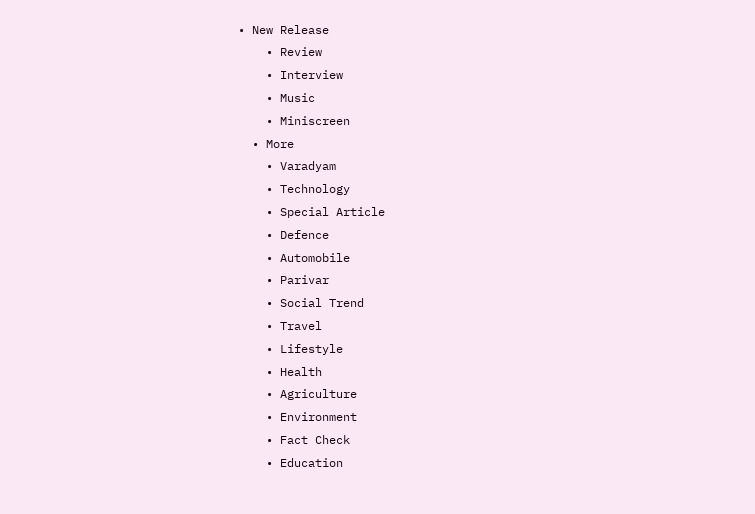• New Release
    • Review
    • Interview
    • Music
    • Miniscreen
  • More
    • Varadyam
    • Technology
    • Special Article
    • Defence
    • Automobile
    • Parivar
    • Social Trend
    • Travel
    • Lifestyle
    • Health
    • Agriculture
    • Environment
    • Fact Check
    • Education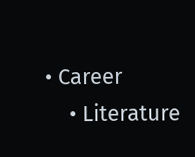• Career
    • Literature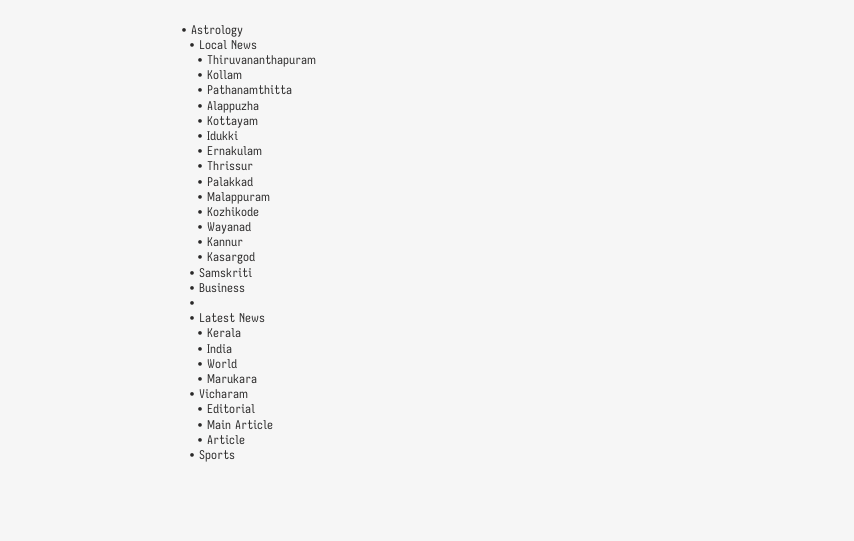• Astrology
  • Local News
    • Thiruvananthapuram
    • Kollam
    • Pathanamthitta
    • Alappuzha
    • Kottayam
    • Idukki
    • Ernakulam
    • Thrissur
    • Palakkad
    • Malappuram
    • Kozhikode
    • Wayanad
    • Kannur
    • Kasargod
  • Samskriti
  • Business
  •
  • Latest News
    • Kerala
    • India
    • World
    • Marukara
  • Vicharam
    • Editorial
    • Main Article
    • Article
  • Sports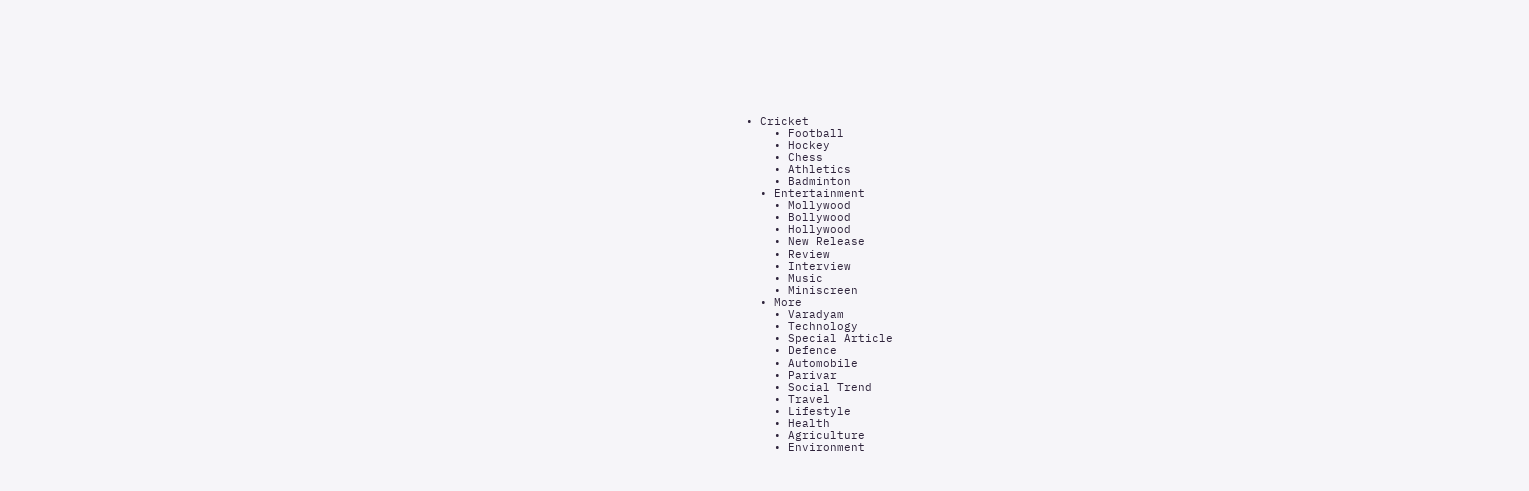• Cricket
    • Football
    • Hockey
    • Chess
    • Athletics
    • Badminton
  • Entertainment
    • Mollywood
    • Bollywood
    • Hollywood
    • New Release
    • Review
    • Interview
    • Music
    • Miniscreen
  • More
    • Varadyam
    • Technology
    • Special Article
    • Defence
    • Automobile
    • Parivar
    • Social Trend
    • Travel
    • Lifestyle
    • Health
    • Agriculture
    • Environment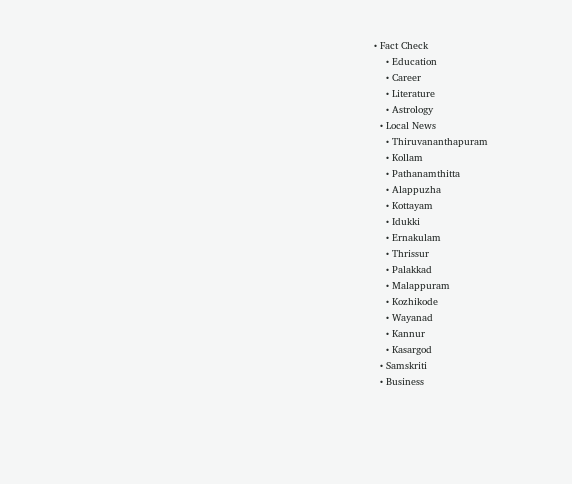• Fact Check
    • Education
    • Career
    • Literature
    • Astrology
  • Local News
    • Thiruvananthapuram
    • Kollam
    • Pathanamthitta
    • Alappuzha
    • Kottayam
    • Idukki
    • Ernakulam
    • Thrissur
    • Palakkad
    • Malappuram
    • Kozhikode
    • Wayanad
    • Kannur
    • Kasargod
  • Samskriti
  • Business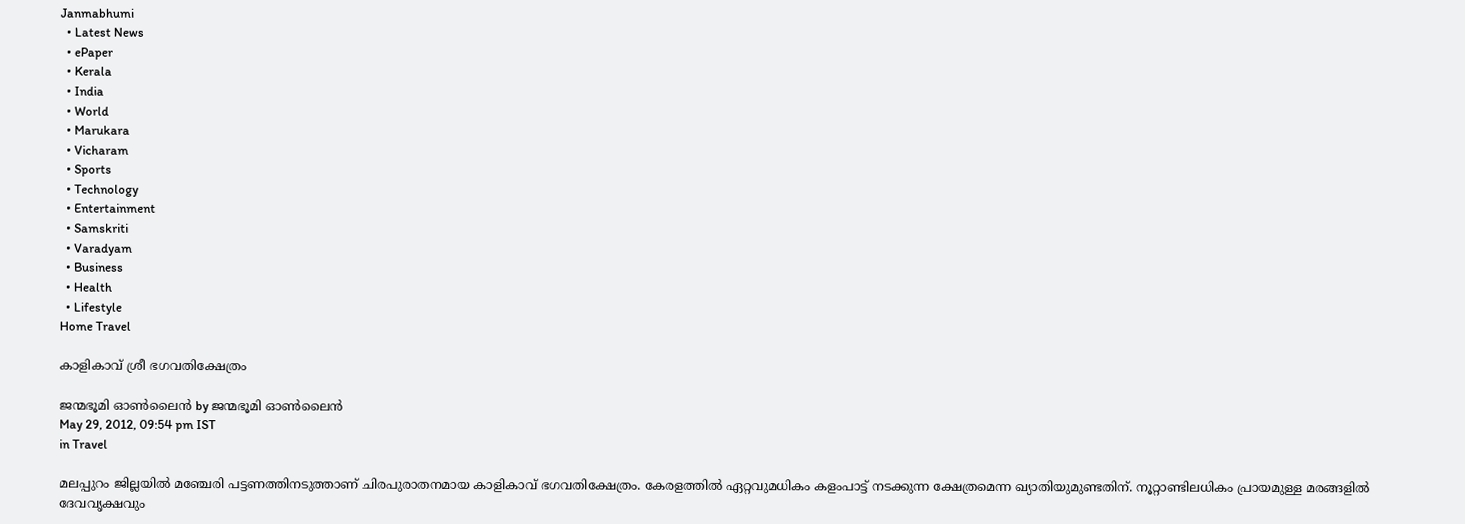Janmabhumi
  • Latest News
  • ePaper
  • Kerala
  • India
  • World
  • Marukara
  • Vicharam
  • Sports
  • Technology
  • Entertainment
  • Samskriti
  • Varadyam
  • Business
  • Health
  • Lifestyle
Home Travel

കാളികാവ്‌ ശ്രീ ഭഗവതിക്ഷേത്രം

ജന്മഭൂമി ഓണ്‍ലൈന്‍ by ജന്മഭൂമി ഓണ്‍ലൈന്‍
May 29, 2012, 09:54 pm IST
in Travel

മലപ്പുറം ജില്ലയില്‍ മഞ്ചേരി പട്ടണത്തിനടുത്താണ്‌ ചിരപുരാതനമായ കാളികാവ്‌ ഭഗവതിക്ഷേത്രം. കേരളത്തില്‍ ഏറ്റവുമധികം കളംപാട്ട്‌ നടക്കുന്ന ക്ഷേത്രമെന്ന ഖ്യാതിയുമുണ്ടതിന്‌. നൂറ്റാണ്ടിലധികം പ്രായമുള്ള മരങ്ങളില്‍ ദേവവൃക്ഷവും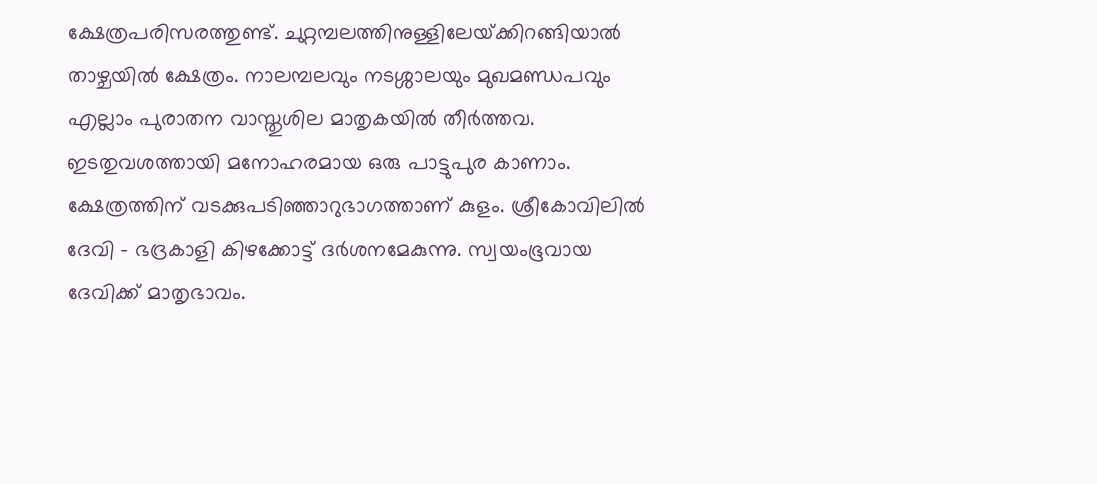ക്ഷേത്രപരിസരത്തുണ്ട്‌. ചുറ്റമ്പലത്തിനുള്ളിലേയ്‌ക്കിറങ്ങിയാല്‍ താഴ്ചയില്‍ ക്ഷേത്രം. നാലമ്പലവും നടശ്ശാലയും മുഖമണ്ഡപവും എല്ലാം പുരാതന വാസ്തുശില മാതൃകയില്‍ തീര്‍ത്തവ. ഇടതുവശത്തായി മനോഹരമായ ഒരു പാട്ടുപുര കാണാം. ക്ഷേത്രത്തിന്‌ വടക്കുപടിഞ്ഞാറുഭാഗത്താണ്‌ കുളം. ശ്രീകോവിലില്‍ ദേവി – ഭദ്രകാളി കിഴക്കോട്ട്‌ ദര്‍ശനമേകുന്നു. സ്വയംഭൂവായ ദേവിക്ക്‌ മാതൃഭാവം.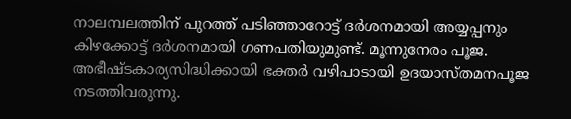നാലമ്പലത്തിന്‌ പുറത്ത്‌ പടിഞ്ഞാറോട്ട്‌ ദര്‍ശനമായി അയ്യപ്പനും കിഴക്കോട്ട്‌ ദര്‍ശനമായി ഗണപതിയുമുണ്ട്‌. മൂന്നുനേരം പൂജ. അഭീഷ്ടകാര്യസിദ്ധിക്കായി ഭക്തര്‍ വഴിപാടായി ഉദയാസ്തമനപൂജ നടത്തിവരുന്നു.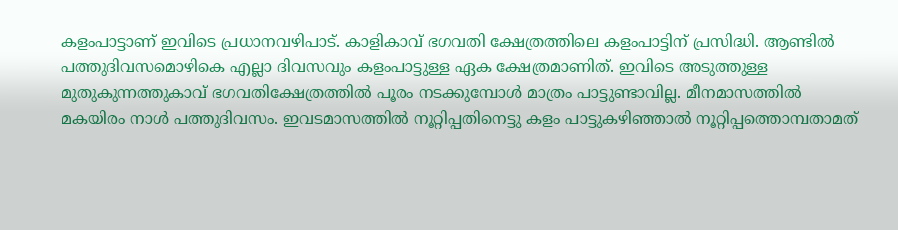കളംപാട്ടാണ്‌ ഇവിടെ പ്രധാനവഴിപാട്‌. കാളികാവ്‌ ഭഗവതി ക്ഷേത്രത്തിലെ കളംപാട്ടിന്‌ പ്രസിദ്ധി. ആണ്ടില്‍ പത്തുദിവസമൊഴികെ എല്ലാ ദിവസവും കളംപാട്ടുള്ള ഏക ക്ഷേത്രമാണിത്‌. ഇവിടെ അടുത്തുള്ള മുതുകുന്നത്തുകാവ്‌ ഭഗവതിക്ഷേത്രത്തില്‍ പൂരം നടക്കുമ്പോള്‍ മാത്രം പാട്ടുണ്ടാവില്ല. മീനമാസത്തില്‍ മകയിരം നാള്‍ പത്തുദിവസം. ഇവടമാസത്തില്‍ നൂറ്റിപ്പതിനെട്ടു കളം പാട്ടുകഴിഞ്ഞാല്‍ നൂറ്റിപ്പത്തൊമ്പതാമത്‌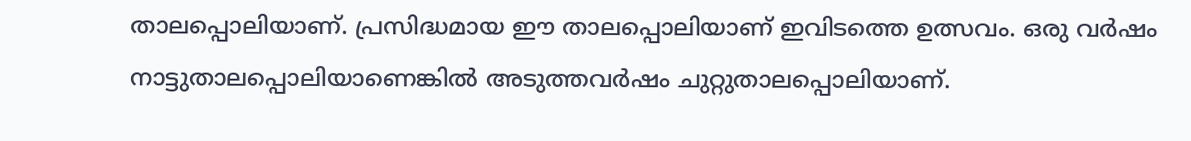താലപ്പൊലിയാണ്‌. പ്രസിദ്ധമായ ഈ താലപ്പൊലിയാണ്‌ ഇവിടത്തെ ഉത്സവം. ഒരു വര്‍ഷം നാട്ടുതാലപ്പൊലിയാണെങ്കില്‍ അടുത്തവര്‍ഷം ചുറ്റുതാലപ്പൊലിയാണ്‌.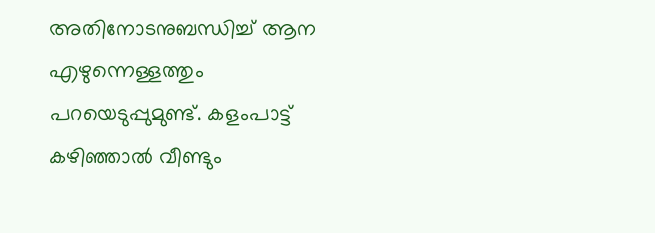അതിനോടനുബന്ധിച്ച്‌ ആന എഴുന്നെള്ളത്തും പറയെടുപ്പുമുണ്ട്‌. കളംപാട്ട്‌ കഴിഞ്ഞാല്‍ വീണ്ടും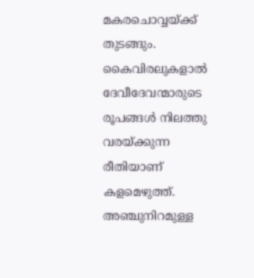മകരചൊവ്വയ്‌ക്ക്‌ തുടങ്ങും. കൈവിരലുകളാല്‍ ദേവീദേവന്മാരുടെ രൂപങ്ങള്‍ നിലത്തു വരയ്‌ക്കുന്ന രീതിയാണ്‌ കളമെഴുത്ത്‌. അഞ്ചുനിറമുള്ള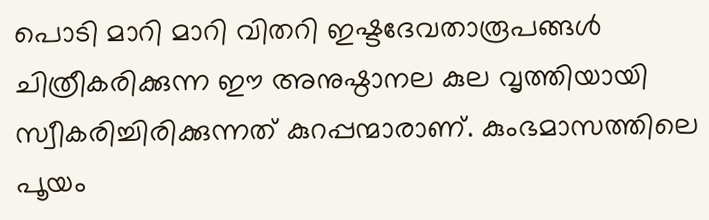പൊടി മാറി മാറി വിതറി ഇഷ്ടദേവതാരൂപങ്ങള്‍ ചിത്രീകരിക്കുന്ന ഈ അനുഷ്ഠാനല കുല വൃത്തിയായി സ്വീകരിച്ചിരിക്കുന്നത്‌ കുറപ്പന്മാരാണ്‌. കുംഭമാസത്തിലെ പൂയം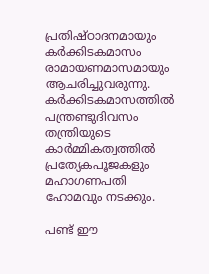പ്രതിഷ്ഠാദനമായും കര്‍ക്കിടകമാസം രാമായണമാസമായും ആചരിച്ചുവരുന്നു. കര്‍ക്കിടകമാസത്തില്‍ പന്ത്രണ്ടുദിവസം തന്ത്രിയുടെ കാര്‍മ്മികത്വത്തില്‍ പ്രത്യേകപൂജകളും മഹാഗണപതി ഹോമവും നടക്കും.

പണ്ട്‌ ഈ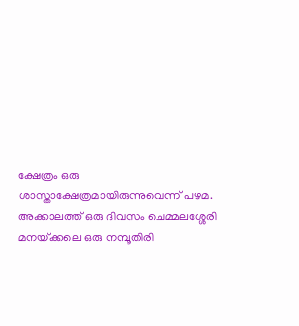ക്ഷേത്രം ഒരു ശാസ്താക്ഷേത്രമായിരുന്നുവെന്ന്‌ പഴമ. അക്കാലത്ത്‌ ഒരു ദിവസം ചെമ്മലശ്ശേരി മനയ്‌ക്കലെ ഒരു നമ്പൂതിരി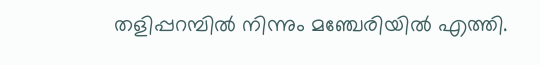തളിപ്പറമ്പില്‍ നിന്നും മഞ്ചേരിയില്‍ എത്തി.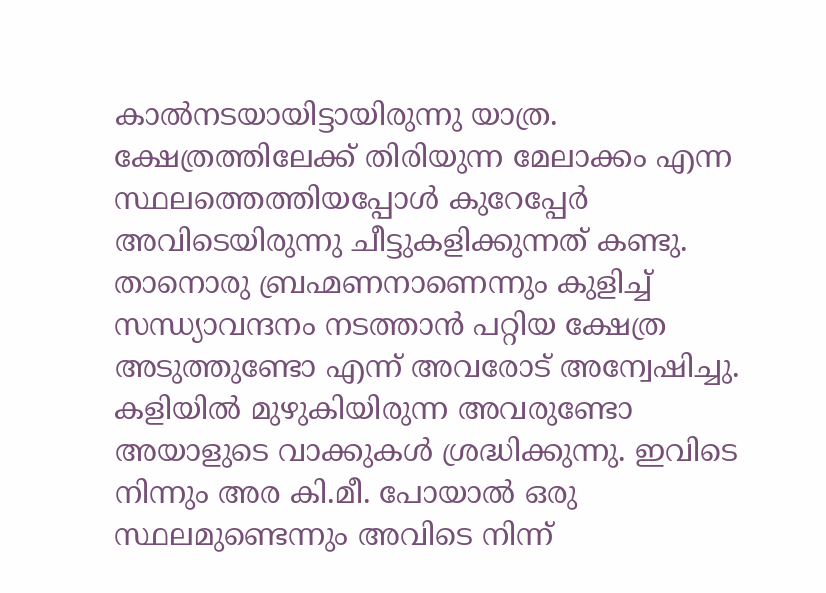കാല്‍നടയായിട്ടായിരുന്നു യാത്ര. ക്ഷേത്രത്തിലേക്ക്‌ തിരിയുന്ന മേലാക്കം എന്ന സ്ഥലത്തെത്തിയപ്പോള്‍ കുറേപ്പേര്‍ അവിടെയിരുന്നു ചീട്ടുകളിക്കുന്നത്‌ കണ്ടു. താനൊരു ബ്രഹ്മണനാണെന്നും കുളിച്ച്‌ സന്ധ്യാവന്ദനം നടത്താന്‍ പറ്റിയ ക്ഷേത്ര അടുത്തുണ്ടോ എന്ന്‌ അവരോട്‌ അന്വേഷിച്ചു. കളിയില്‍ മുഴുകിയിരുന്ന അവരുണ്ടോ അയാളുടെ വാക്കുകള്‍ ശ്രദ്ധിക്കുന്നു. ഇവിടെ നിന്നും അര കി.മീ. പോയാല്‍ ഒരു സ്ഥലമുണ്ടെന്നും അവിടെ നിന്ന്‌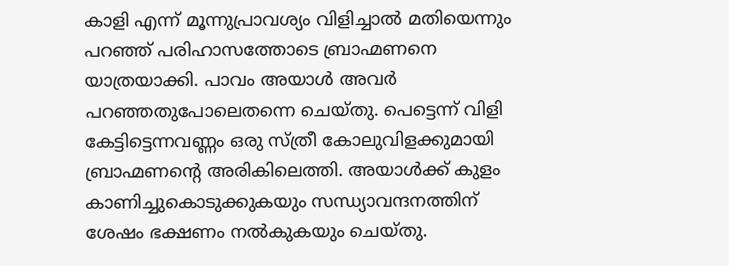കാളി എന്ന്‌ മൂന്നുപ്രാവശ്യം വിളിച്ചാല്‍ മതിയെന്നും പറഞ്ഞ്‌ പരിഹാസത്തോടെ ബ്രാഹ്മണനെ യാത്രയാക്കി. പാവം അയാള്‍ അവര്‍ പറഞ്ഞതുപോലെതന്നെ ചെയ്തു. പെട്ടെന്ന്‌ വിളി കേട്ടിട്ടെന്നവണ്ണം ഒരു സ്ത്രീ കോലുവിളക്കുമായി ബ്രാഹ്മണന്റെ അരികിലെത്തി. അയാള്‍ക്ക്‌ കുളം കാണിച്ചുകൊടുക്കുകയും സന്ധ്യാവന്ദനത്തിന്‌ ശേഷം ഭക്ഷണം നല്‍കുകയും ചെയ്തു.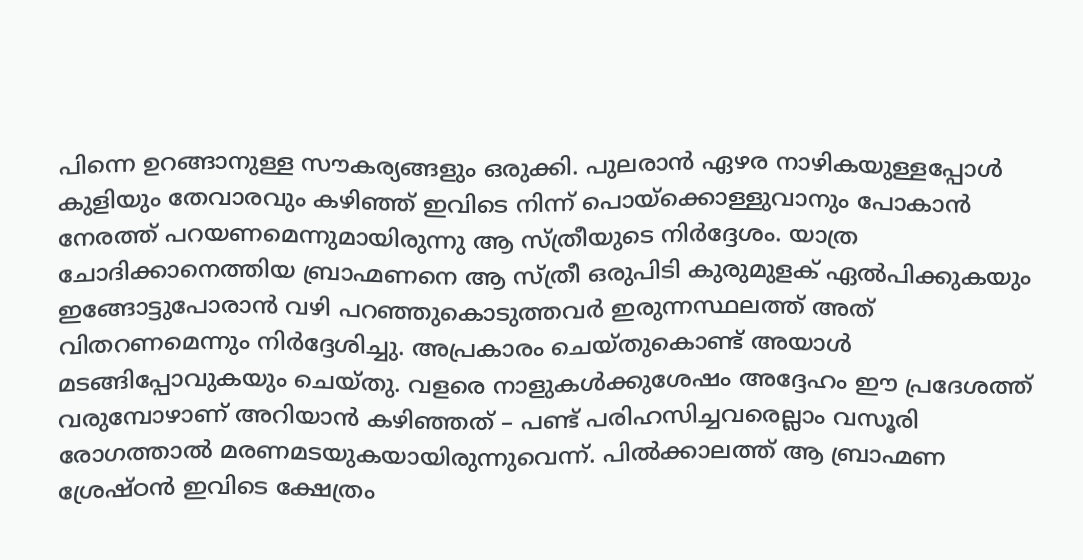പിന്നെ ഉറങ്ങാനുള്ള സൗകര്യങ്ങളും ഒരുക്കി. പുലരാന്‍ ഏഴര നാഴികയുള്ളപ്പോള്‍ കുളിയും തേവാരവും കഴിഞ്ഞ്‌ ഇവിടെ നിന്ന്‌ പൊയ്‌ക്കൊള്ളുവാനും പോകാന്‍ നേരത്ത്‌ പറയണമെന്നുമായിരുന്നു ആ സ്ത്രീയുടെ നിര്‍ദ്ദേശം. യാത്ര ചോദിക്കാനെത്തിയ ബ്രാഹ്മണനെ ആ സ്ത്രീ ഒരുപിടി കുരുമുളക്‌ ഏല്‍പിക്കുകയും ഇങ്ങോട്ടുപോരാന്‍ വഴി പറഞ്ഞുകൊടുത്തവര്‍ ഇരുന്നസ്ഥലത്ത്‌ അത്‌ വിതറണമെന്നും നിര്‍ദ്ദേശിച്ചു. അപ്രകാരം ചെയ്തുകൊണ്ട്‌ അയാള്‍ മടങ്ങിപ്പോവുകയും ചെയ്തു. വളരെ നാളുകള്‍ക്കുശേഷം അദ്ദേഹം ഈ പ്രദേശത്ത്‌ വരുമ്പോഴാണ്‌ അറിയാന്‍ കഴിഞ്ഞത്‌ – പണ്ട്‌ പരിഹസിച്ചവരെല്ലാം വസൂരി രോഗത്താല്‍ മരണമടയുകയായിരുന്നുവെന്ന്‌. പില്‍ക്കാലത്ത്‌ ആ ബ്രാഹ്മണ ശ്രേഷ്ഠന്‍ ഇവിടെ ക്ഷേത്രം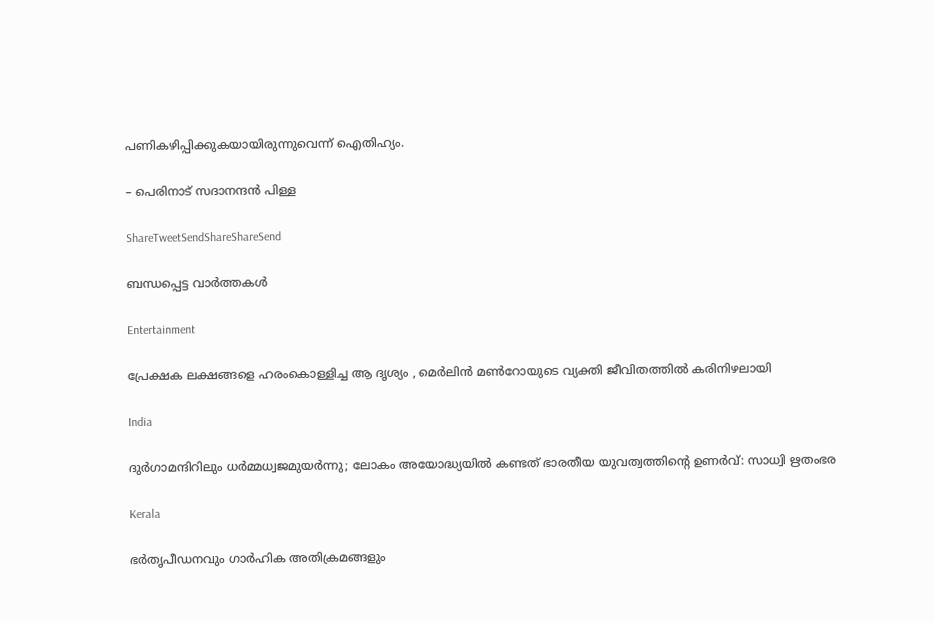പണികഴിപ്പിക്കുകയായിരുന്നുവെന്ന്‌ ഐതിഹ്യം.

– പെരിനാട്‌ സദാനന്ദന്‍ പിള്ള

ShareTweetSendShareShareSend

ബന്ധപ്പെട്ട വാര്‍ത്തകള്‍

Entertainment

പ്രേക്ഷക ലക്ഷങ്ങളെ ഹരംകൊള്ളിച്ച ആ ദൃശ്യം , മെര്‍ലിന്‍ മണ്‍റോയുടെ വ്യക്തി ജീവിതത്തില്‍ കരിനിഴലായി

India

ദുര്‍ഗാമന്ദിറിലും ധര്‍മ്മധ്വജമുയര്‍ന്നു; ലോകം അയോദ്ധ്യയില്‍ കണ്ടത് ഭാരതീയ യുവത്വത്തിന്റെ ഉണര്‍വ്: സാധ്വി ഋതംഭര

Kerala

ഭർതൃപീഡനവും ഗാർഹിക അതിക്രമങ്ങളും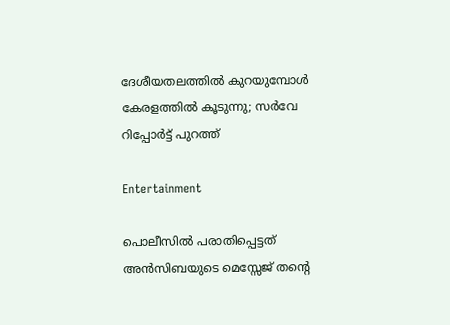ദേശീയതലത്തിൽ കുറയുമ്പോൾ കേരളത്തിൽ കൂടുന്നു; സർവേ റിപ്പോർട്ട് പുറത്ത്

Entertainment

പൊലീസില്‍ പരാതിപ്പെട്ടത് അന്‍സിബയുടെ മെസ്സേജ് തന്റെ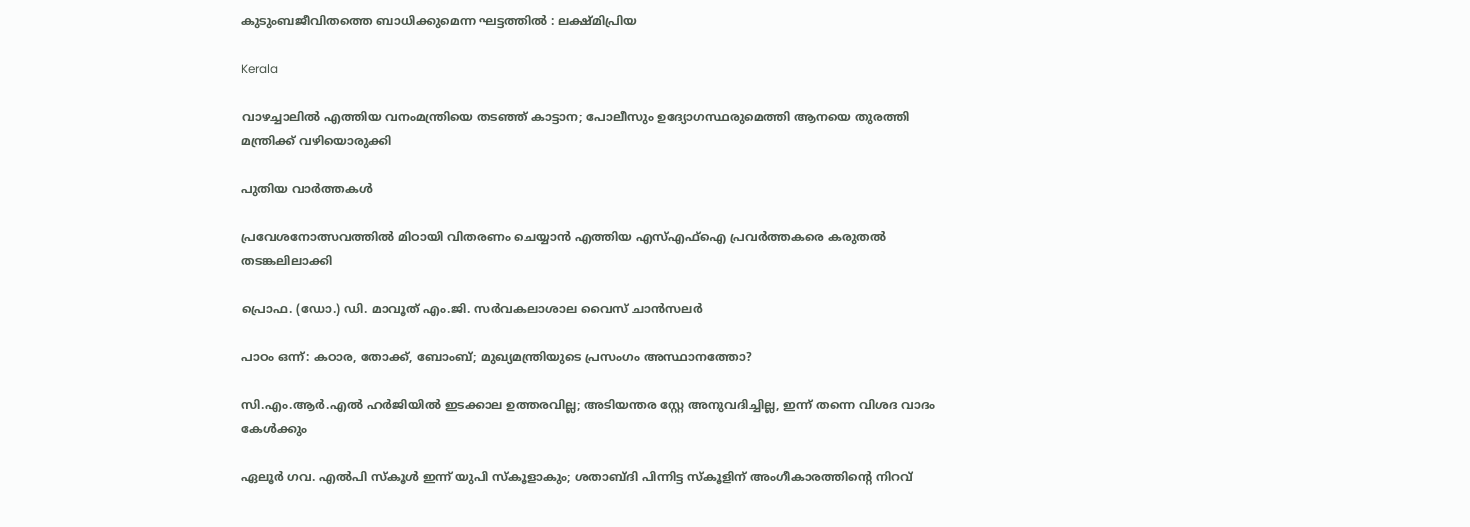കുടുംബജീവിതത്തെ ബാധിക്കുമെന്ന ഘട്ടത്തില്‍ : ലക്ഷ്മിപ്രിയ

Kerala

വാഴച്ചാലിൽ എത്തിയ വനംമന്ത്രിയെ തടഞ്ഞ് കാട്ടാന; പോലീസും ഉദ്യോഗസ്ഥരുമെത്തി ആനയെ തുരത്തി മന്ത്രിക്ക് വഴിയൊരുക്കി

പുതിയ വാര്‍ത്തകള്‍

പ്രവേശനോത്സവത്തിൽ മിഠായി വിതരണം ചെയ്യാൻ എത്തിയ എസ്എഫ്ഐ പ്രവർത്തകരെ കരുതൽ തടങ്കലിലാക്കി

പ്രൊഫ. (ഡോ.) ഡി. മാവൂത് എം.ജി. സർവകലാശാല വൈസ് ചാൻസലർ

പാഠം ഒന്ന്: കഠാര, തോക്ക്, ബോംബ്; മുഖ്യമന്ത്രിയുടെ പ്രസംഗം അസ്ഥാനത്തോ?

സി.എം.ആർ.എൽ ഹർജിയിൽ ഇടക്കാല ഉത്തരവില്ല; അടിയന്തര സ്റ്റേ അനുവദിച്ചില്ല, ഇന്ന് തന്നെ വിശദ വാദം കേൾക്കും

ഏലൂര്‍ ഗവ. എല്‍പി സ്‌കൂള്‍ ഇന്ന് യുപി സ്‌കൂളാകും; ശതാബ്ദി പിന്നിട്ട സ്‌കൂളിന് അംഗീകാരത്തിന്റെ നിറവ്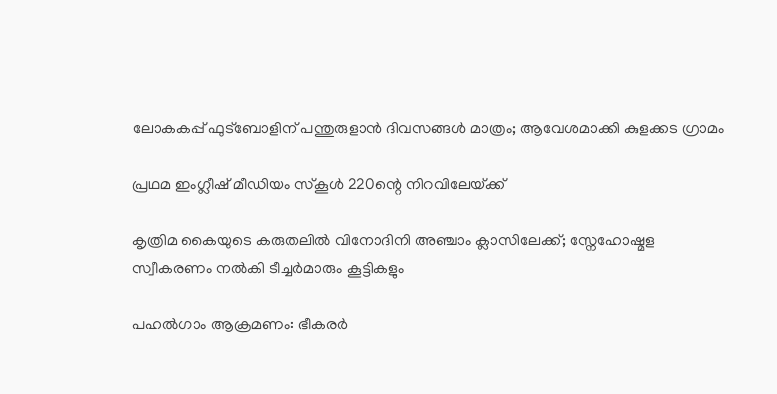ലോകകപ്പ് ഫുട്‌ബോളിന് പന്തുരുളാന്‍ ദിവസങ്ങള്‍ മാത്രം; ആവേശമാക്കി കുളക്കട ഗ്രാമം

പ്രഥമ ഇംഗ്ലീഷ് മീഡിയം സ്‌കൂള്‍ 220ന്റെ നിറവിലേയ്‌ക്ക്

കൃത്രിമ കൈയുടെ കരുതലിൽ വിനോദിനി അഞ്ചാം ക്ലാസിലേക്ക്; സ്നേഹോഷ്മള സ്വീകരണം നൽകി ടീച്ചർമാരും കൂട്ടികളും

പഹൽഗാം ആക്രമണം: ഭീകരർ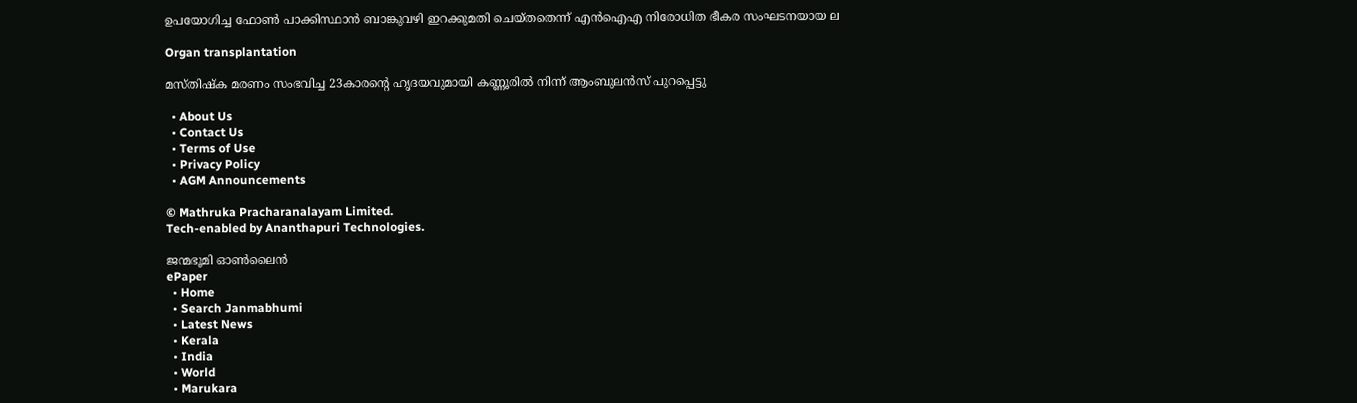ഉപയോഗിച്ച ഫോൺ പാക്കിസ്ഥാൻ ബാങ്കുവഴി ഇറക്കുമതി ചെയ്തതെന്ന് എൻഐഎ നിരോധിത ഭീകര സംഘടനയായ ല

Organ transplantation

മസ്തിഷ്ക മരണം സംഭവിച്ച 23കാരന്റെ ഹൃദയവുമായി കണ്ണൂരിൽ നിന്ന് ആംബുലൻസ് പുറപ്പെട്ടു

  • About Us
  • Contact Us
  • Terms of Use
  • Privacy Policy
  • AGM Announcements

© Mathruka Pracharanalayam Limited.
Tech-enabled by Ananthapuri Technologies.

ജന്മഭൂമി ഓണ്‍ലൈന്‍
ePaper
  • Home
  • Search Janmabhumi
  • Latest News
  • Kerala
  • India
  • World
  • Marukara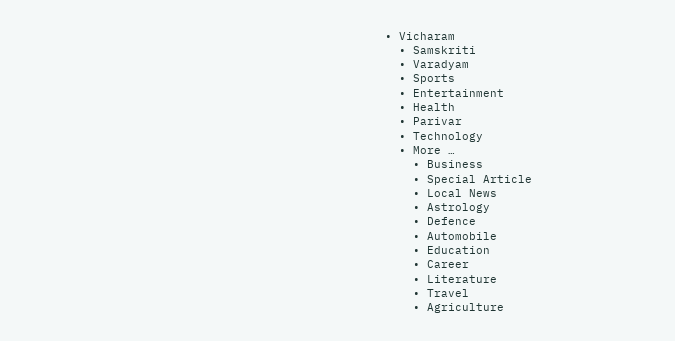• Vicharam
  • Samskriti
  • Varadyam
  • Sports
  • Entertainment
  • Health
  • Parivar
  • Technology
  • More …
    • Business
    • Special Article
    • Local News
    • Astrology
    • Defence
    • Automobile
    • Education
    • Career
    • Literature
    • Travel
    • Agriculture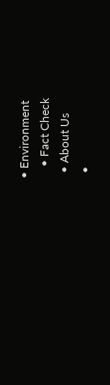• Environment
    • Fact Check
  • About Us
  •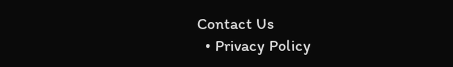Contact Us
  • Privacy Policy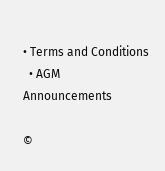• Terms and Conditions
  • AGM Announcements

©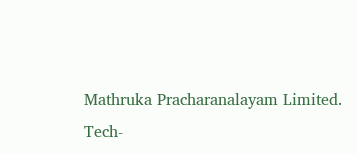Mathruka Pracharanalayam Limited.
Tech-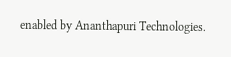enabled by Ananthapuri Technologies.